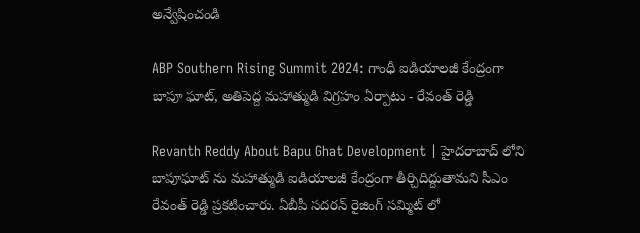అన్వేషించండి

ABP Southern Rising Summit 2024: గాంధీ ఐడియాలజీ కేంద్రంగా బాపూ ఘాట్, అతిపెద్ద మహాత్ముడి విగ్రహం ఏర్పాటు - రేవంత్ రెడ్డి

Revanth Reddy About Bapu Ghat Development | హైదరాబాద్ లోని బాపూఘాట్ ను మహాత్ముడి ఐడియాలజీ కేంద్రంగా తీర్చిదిద్దుతామని సీఎం రేవంత్ రెడ్డి ప్రకటించారు. ఏబీపీ సదరన్ రైజింగ్ సమ్మిట్ లో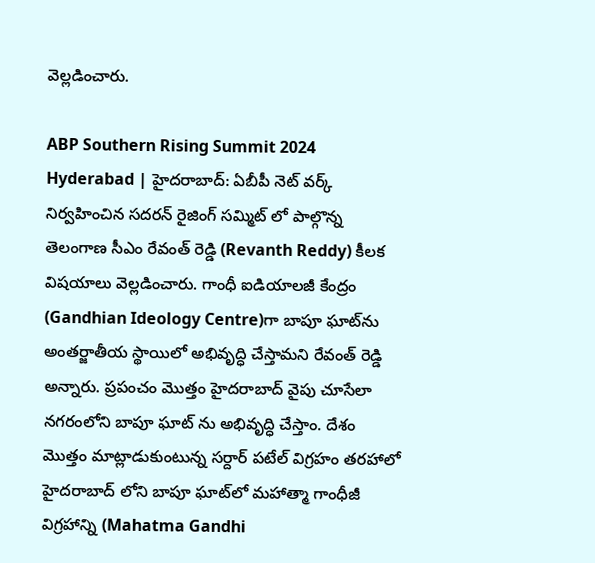వెల్లడించారు.

ABP Southern Rising Summit 2024 Hyderabad | హైదరాబాద్: ఏబీపీ నెట్ వర్క్ నిర్వహించిన సదరన్ రైజింగ్ సమ్మిట్ లో పాల్గొన్న తెలంగాణ సీఎం రేవంత్ రెడ్డి (Revanth Reddy) కీలక విషయాలు వెల్లడించారు. గాంధీ ఐడియాలజీ కేంద్రం (Gandhian Ideology Centre)గా బాపూ ఘాట్‌ను అంతర్జాతీయ స్థాయిలో అభివృద్ధి చేస్తామని రేవంత్ రెడ్డి అన్నారు. ప్రపంచం మొత్తం హైదరాబాద్ వైపు చూసేలా నగరంలోని బాపూ ఘాట్ ను అభివృద్ధి చేస్తాం. దేశం మొత్తం మాట్లాడుకుంటున్న సర్దార్ పటేల్ విగ్రహం తరహాలో హైదరాబాద్ లోని బాపూ ఘాట్‌లో మహాత్మా గాంధీజీ విగ్రహాన్ని (Mahatma Gandhi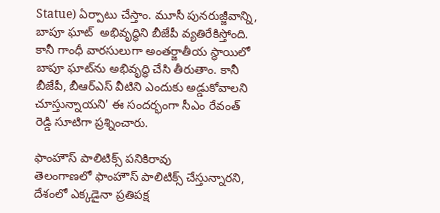Statue) ఏర్పాటు చేస్తాం. మూసీ పునరుజ్జీవాన్ని, బాపూ ఘాట్  అభివృద్ధిని బీజేపీ వ్యతిరేకిస్తోంది. కానీ గాంధీ వారసులుగా అంతర్జాతీయ స్థాయిలో బాపూ ఘాట్‌ను అభివృద్ధి చేసి తీరుతాం. కానీ బీజేపీ, బీఆర్ఎస్ వీటిని ఎందుకు అడ్డుకోవాలని చూస్తున్నాయని' ఈ సందర్భంగా సీఎం రేవంత్ రెడ్డి సూటిగా ప్రశ్నించారు.

ఫాంహౌస్ పాలిటిక్స్ పనికిరావు
తెలంగాణలో ఫాంహౌస్ పాలిటిక్స్ చేస్తున్నారని, దేశంలో ఎక్కడైనా ప్రతిపక్ష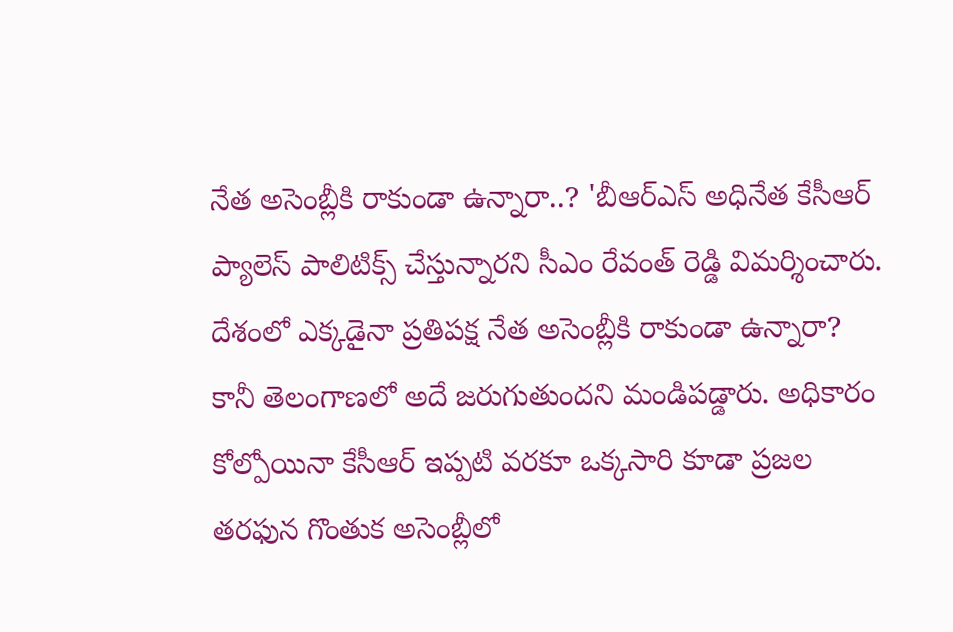నేత అసెంబ్లీకి రాకుండా ఉన్నారా..? 'బీఆర్ఎస్ అధినేత కేసీఆర్ ప్యాలెస్‌ పాలిటిక్స్ చేస్తున్నారని సీఎం రేవంత్ రెడ్డి విమర్శించారు. దేశంలో ఎక్కడైనా ప్రతిపక్ష నేత అసెంబ్లీకి రాకుండా ఉన్నారా? కానీ తెలంగాణలో అదే జరుగుతుందని మండిపడ్డారు. అధికారం కోల్పోయినా కేసీఆర్ ఇప్పటి వరకూ ఒక్కసారి కూడా ప్రజల తరఫున గొంతుక అసెంబ్లీలో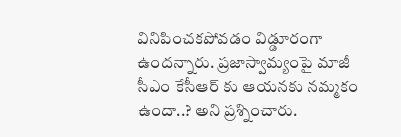వినిపించకపోవడం విడ్డూరంగా ఉందన్నారు. ప్రజాస్వామ్యంపై మాజీ సీఎం కేసీఆర్ కు ఆయనకు నమ్మకం ఉందా..? అని ప్రశ్నించారు.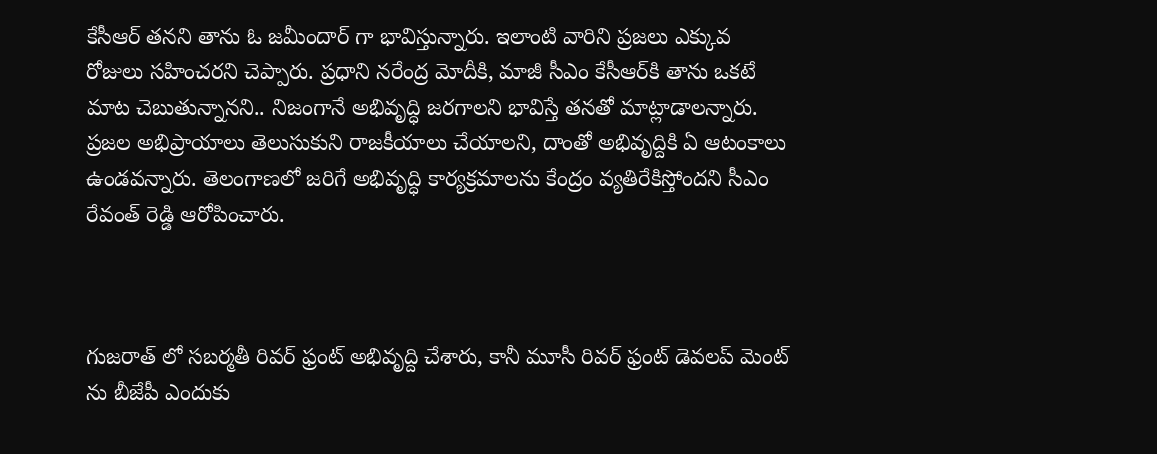కేసీఆర్ తనని తాను ఓ జమీందార్ గా భావిస్తున్నారు. ఇలాంటి వారిని ప్రజలు ఎక్కువ రోజులు సహించరని చెప్పారు. ప్రధాని నరేంద్ర మోదీకి, మాజీ సీఎం కేసీఆర్‌కి తాను ఒకటే మాట చెబుతున్నానని.. నిజంగానే అభివృద్ధి జరగాలని భావిస్తే తనతో మాట్లాడాలన్నారు. ప్రజల అభిప్రాయాలు తెలుసుకుని రాజకీయాలు చేయాలని, దాంతో అభివృద్దికి ఏ ఆటంకాలు ఉండవన్నారు. తెలంగాణలో జరిగే అభివృద్ధి కార్యక్రమాలను కేంద్రం వ్యతిరేకిస్తోందని సీఎం రేవంత్ రెడ్డి ఆరోపించారు.



గుజరాత్ లో సబర్మతీ రివర్ ఫ్రంట్ అభివృద్ది చేశారు, కానీ మూసీ రివర్ ఫ్రంట్ డెవలప్ మెంట్ ను బీజేపీ ఎందుకు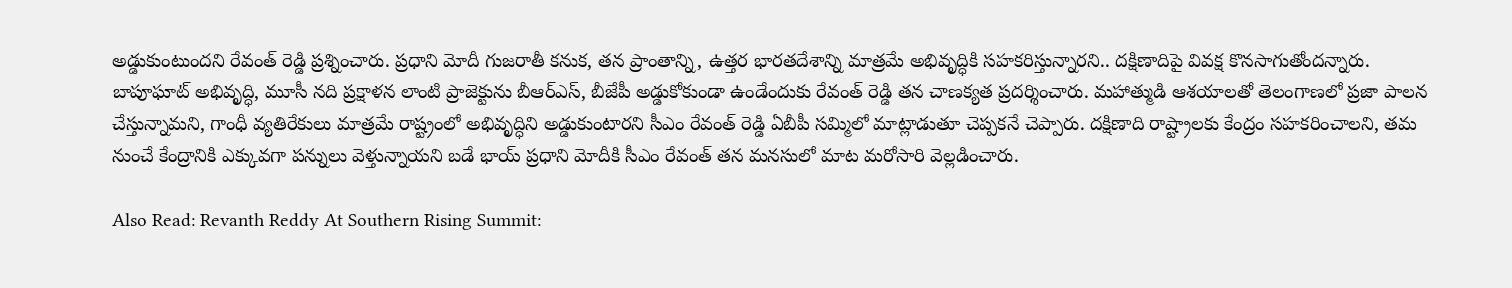అడ్డుకుంటుందని రేవంత్ రెడ్డి ప్రశ్నించారు. ప్రధాని మోదీ గుజరాతీ కనుక, తన ప్రాంతాన్ని, ఉత్తర భారతదేశాన్ని మాత్రమే అభివృద్ధికి సహకరిస్తున్నారని.. దక్షిణాదిపై వివక్ష కొనసాగుతోందన్నారు. బాపూఘాట్ అభివృద్ధి, మూసీ నది ప్రక్షాళన లాంటి ప్రాజెక్టును బీఆర్ఎస్, బీజేపీ అడ్డుకోకుండా ఉండేందుకు రేవంత్ రెడ్డి తన చాణక్యత ప్రదర్శించారు. మహాత్ముడి ఆశయాలతో తెలంగాణలో ప్రజా పాలన చేస్తున్నామని, గాంధీ వ్యతిరేకులు మాత్రమే రాష్ట్రంలో అభివృద్ధిని అడ్డుకుంటారని సీఎం రేవంత్ రెడ్డి ఏబీపీ సమ్మిలో మాట్లాడుతూ చెప్పకనే చెప్పారు. దక్షిణాది రాష్ట్రాలకు కేంద్రం సహకరించాలని, తమ నుంచే కేంద్రానికి ఎక్కువగా పన్నులు వెళ్తున్నాయని బడే భాయ్ ప్రధాని మోదీకి సీఎం రేవంత్ తన మనసులో మాట మరోసారి వెల్లడించారు.

Also Read: Revanth Reddy At Southern Rising Summit: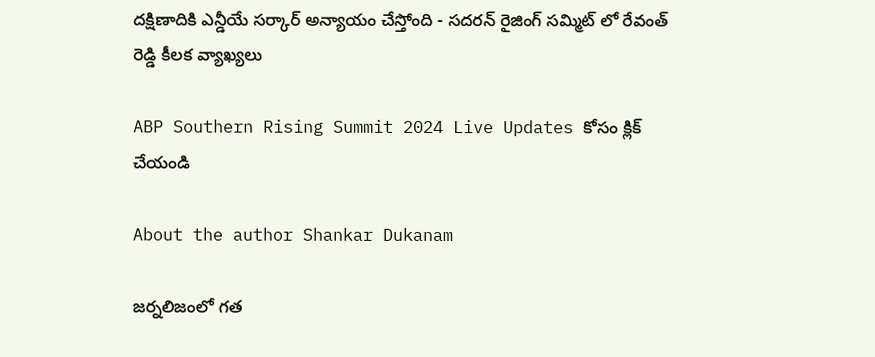దక్షిణాదికి ఎన్డీయే సర్కార్ అన్యాయం చేస్తోంది - సదరన్ రైజింగ్ సమ్మిట్ లో రేవంత్ రెడ్డి కీలక వ్యాఖ్యలు

ABP Southern Rising Summit 2024 Live Updates కోసం క్లిక్ చేయండి

About the author Shankar Dukanam

జర్నలిజంలో గత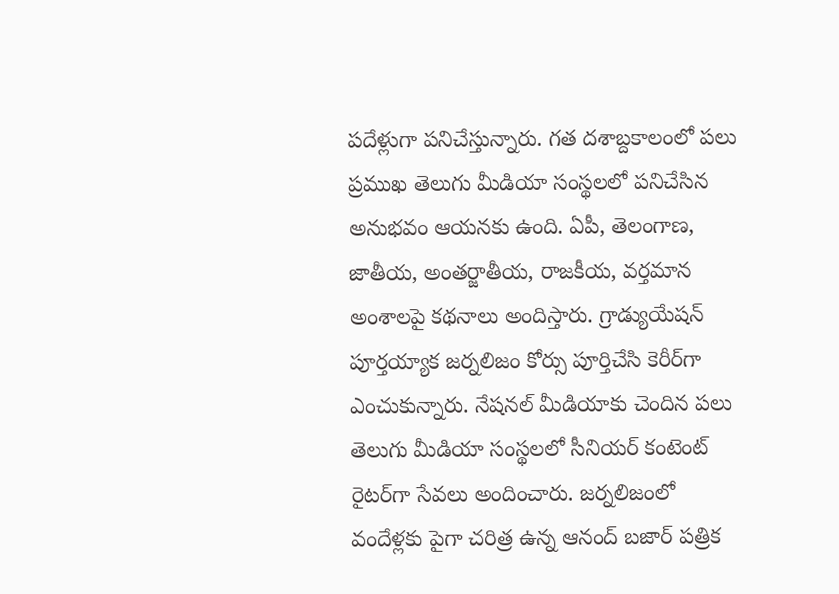పదేళ్లుగా పనిచేస్తున్నారు. గత దశాబ్దకాలంలో పలు ప్రముఖ తెలుగు మీడియా సంస్థలలో పనిచేసిన అనుభవం ఆయనకు ఉంది. ఏపీ, తెలంగాణ, జాతీయ, అంతర్జాతీయ, రాజకీయ, వర్తమాన అంశాలపై కథనాలు అందిస్తారు. గ్రాడ్యుయేషన్ పూర్తయ్యాక జర్నలిజం కోర్సు పూర్తిచేసి కెరీర్‌గా ఎంచుకున్నారు. నేషనల్ మీడియాకు చెందిన పలు తెలుగు మీడియా సంస్థలలో సీనియర్ కంటెంట్ రైటర్‌గా సేవలు అందించారు. జర్నలిజంలో వందేళ్లకు పైగా చరిత్ర ఉన్న ఆనంద్ బజార్ పత్రిక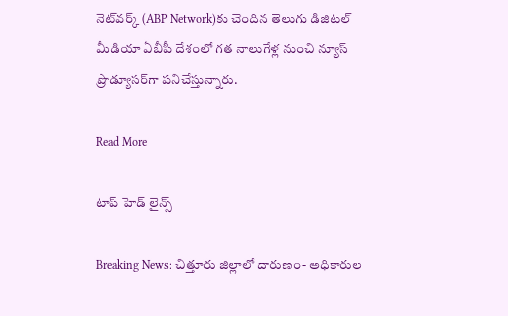నెట్‌వర్క్ (ABP Network)కు చెందిన తెలుగు డిజిటల్ మీడియా ఏబీపీ దేశంలో గత నాలుగేళ్ల నుంచి న్యూస్ ప్రొడ్యూసర్‌గా పనిచేస్తున్నారు.

Read More

టాప్ హెడ్ లైన్స్

Breaking News: చిత్తూరు జిల్లాలో దారుణం- అధికారుల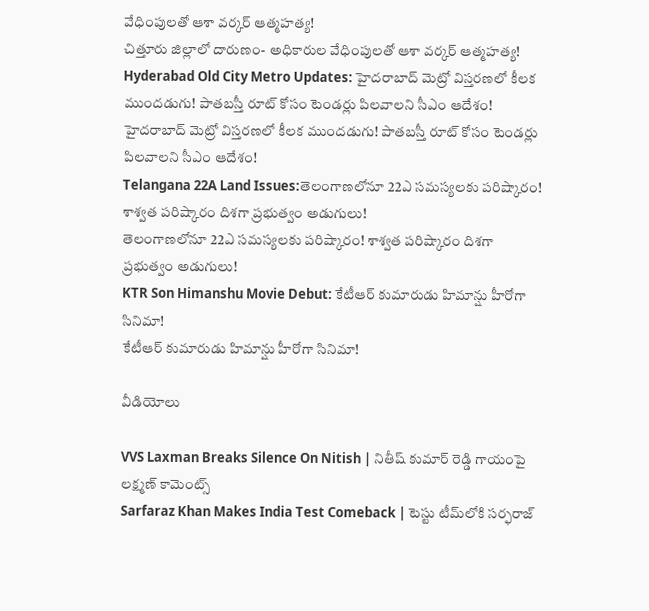వేధింపులతో ఆశా వర్కర్ ఆత్మహత్య!
చిత్తూరు జిల్లాలో దారుణం- అధికారుల వేధింపులతో ఆశా వర్కర్ ఆత్మహత్య!
Hyderabad Old City Metro Updates: హైదరాబాద్‌ మెట్రో విస్తరణలో కీలక ముందడుగు! పాతబస్తీ రూట్‌ కోసం టెండర్లు పిలవాలని సీఎం ఆదేశం!
హైదరాబాద్‌ మెట్రో విస్తరణలో కీలక ముందడుగు! పాతబస్తీ రూట్‌ కోసం టెండర్లు పిలవాలని సీఎం ఆదేశం!
Telangana 22A Land Issues:తెలంగాణలోనూ 22ఎ సమస్యలకు పరిష్కారం! శాశ్వత పరిష్కారం దిశగా ప్రభుత్వం అడుగులు!
తెలంగాణలోనూ 22ఎ సమస్యలకు పరిష్కారం! శాశ్వత పరిష్కారం దిశగా ప్రభుత్వం అడుగులు!
KTR Son Himanshu Movie Debut: కేటీఆర్ కుమారుడు హిమాన్షు హీరోగా సినిమా!
కేటీఆర్ కుమారుడు హిమాన్షు హీరోగా సినిమా!

వీడియోలు

VVS Laxman Breaks Silence On Nitish | నితీష్ కుమార్ రెడ్డి గాయంపై లక్ష్మణ్ కామెంట్స్
Sarfaraz Khan Makes India Test Comeback | టెస్టు టీమ్‌లోకి సర్ఫరాజ్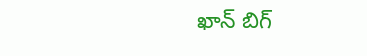ఖాన్ బిగ్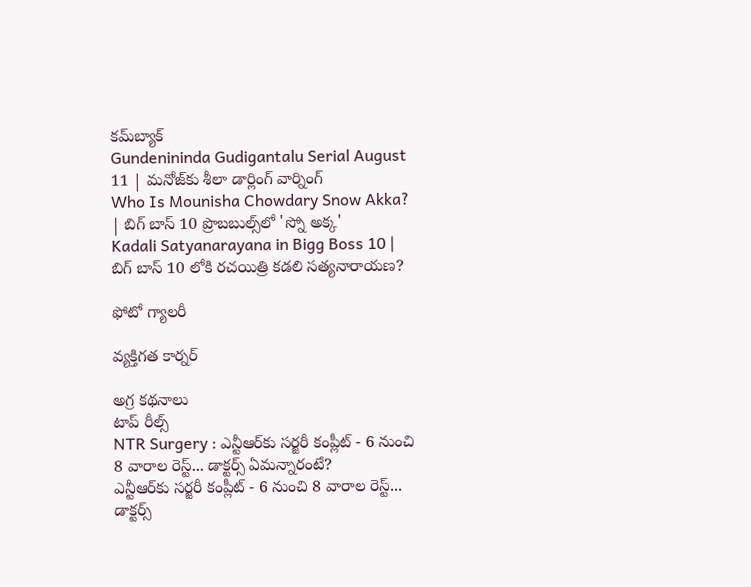కమ్‌బ్యాక్
Gundenininda Gudigantalu Serial August 11 | మనోజ్‌కు శీలా డార్లింగ్ వార్నింగ్
Who Is Mounisha Chowdary Snow Akka? | బిగ్ బాస్ 10 ప్రొబబుల్స్‌లో 'స్నో అక్క'
Kadali Satyanarayana in Bigg Boss 10 | బిగ్ బాస్ 10 లోకి రచయిత్రి కడలి సత్యనారాయణ?

ఫోటో గ్యాలరీ

వ్యక్తిగత కార్నర్

అగ్ర కథనాలు
టాప్ రీల్స్
NTR Surgery : ఎన్టీఆర్‌కు సర్జరీ కంప్లీట్ - 6 నుంచి 8 వారాల రెస్ట్... డాక్టర్స్ ఏమన్నారంటే?
ఎన్టీఆర్‌కు సర్జరీ కంప్లీట్ - 6 నుంచి 8 వారాల రెస్ట్... డాక్టర్స్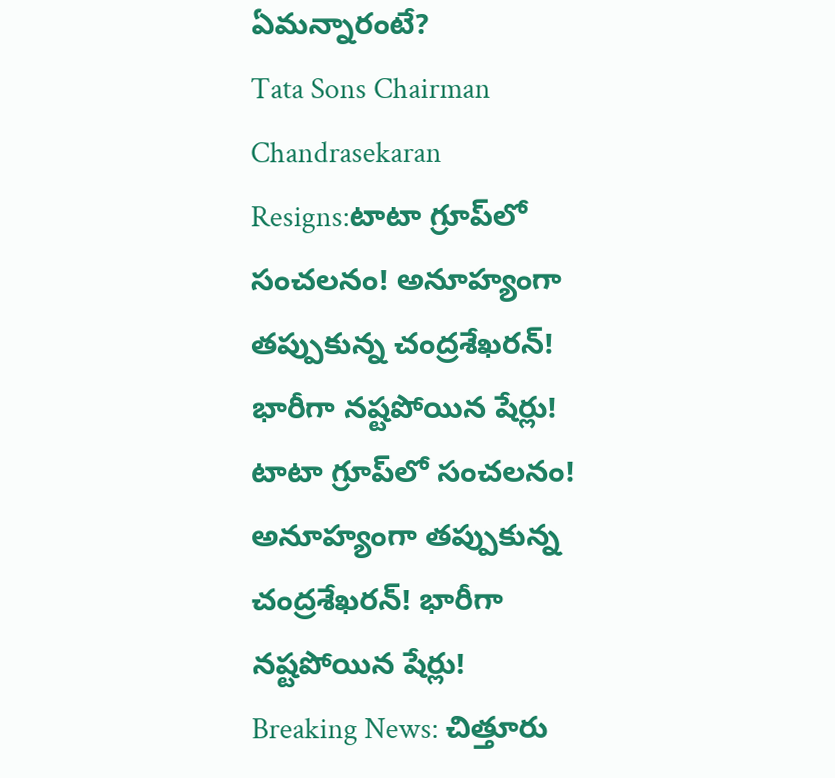ఏమన్నారంటే?
Tata Sons Chairman Chandrasekaran Resigns:టాటా గ్రూప్‌లో సంచలనం! అనూహ్యంగా తప్పుకున్న చంద్రశేఖరన్! భారీగా నష్టపోయిన షేర్లు!
టాటా గ్రూప్‌లో సంచలనం! అనూహ్యంగా తప్పుకున్న చంద్రశేఖరన్! భారీగా నష్టపోయిన షేర్లు!
Breaking News: చిత్తూరు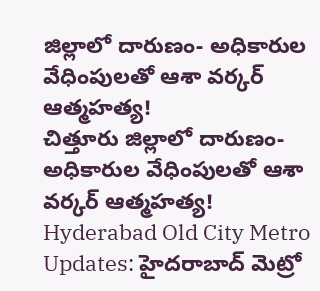జిల్లాలో దారుణం- అధికారుల వేధింపులతో ఆశా వర్కర్ ఆత్మహత్య!
చిత్తూరు జిల్లాలో దారుణం- అధికారుల వేధింపులతో ఆశా వర్కర్ ఆత్మహత్య!
Hyderabad Old City Metro Updates: హైదరాబాద్‌ మెట్రో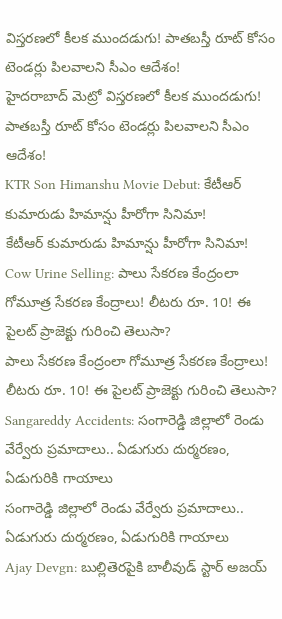విస్తరణలో కీలక ముందడుగు! పాతబస్తీ రూట్‌ కోసం టెండర్లు పిలవాలని సీఎం ఆదేశం!
హైదరాబాద్‌ మెట్రో విస్తరణలో కీలక ముందడుగు! పాతబస్తీ రూట్‌ కోసం టెండర్లు పిలవాలని సీఎం ఆదేశం!
KTR Son Himanshu Movie Debut: కేటీఆర్ కుమారుడు హిమాన్షు హీరోగా సినిమా!
కేటీఆర్ కుమారుడు హిమాన్షు హీరోగా సినిమా!
Cow Urine Selling: పాలు సేకరణ కేంద్రంలా గోమూత్ర సేకరణ కేంద్రాలు! లీటరు రూ. 10! ఈ పైలట్ ప్రాజెక్టు గురించి తెలుసా?
పాలు సేకరణ కేంద్రంలా గోమూత్ర సేకరణ కేంద్రాలు! లీటరు రూ. 10! ఈ పైలట్ ప్రాజెక్టు గురించి తెలుసా?
Sangareddy Accidents: సంగారెడ్డి జిల్లాలో రెండు వేర్వేరు ప్రమాదాలు.. ఏడుగురు దుర్మరణం, ఏడుగురికి గాయాలు
సంగారెడ్డి జిల్లాలో రెండు వేర్వేరు ప్రమాదాలు.. ఏడుగురు దుర్మరణం, ఏడుగురికి గాయాలు
Ajay Devgn: బుల్లితెరపైకి బాలీవుడ్ స్టార్ అజయ్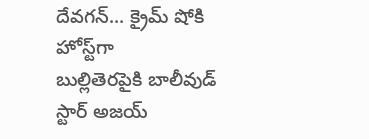దేవగన్... క్రైమ్ షోకి హోస్ట్‌గా
బుల్లితెరపైకి బాలీవుడ్ స్టార్ అజయ్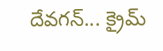దేవగన్... క్రైమ్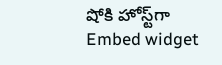షోకి హోస్ట్‌గా
Embed widget